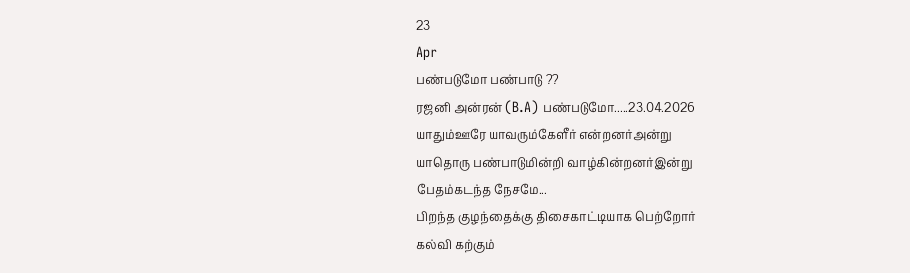23
Apr
பண்படுமோ பண்பாடு ??
ரஜனி அன்ரன் (B.A) பண்படுமோ.....23.04.2026
யாதும்ஊரே யாவரும்கேளீர் என்றனர்அன்று
யாதொரு பண்பாடுமின்றி வாழ்கின்றனர்இன்று
பேதம்கடந்த நேசமே...
பிறந்த குழந்தைக்கு திசைகாட்டியாக பெற்றோர்
கல்வி கற்கும்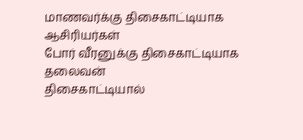மாணவர்க்கு திசைகாட்டியாக ஆசிரியர்கள்
போர் வீரனுக்கு திசைகாட்டியாக தலைவன்
திசைகாட்டியால்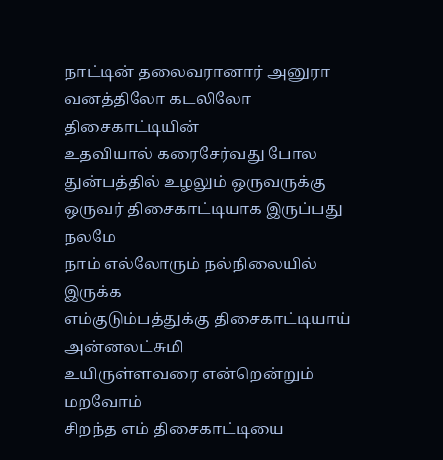நாட்டின் தலைவரானார் அனுரா
வனத்திலோ கடலிலோ திசைகாட்டியின்
உதவியால் கரைசேர்வது போல
துன்பத்தில் உழலும் ஒருவருக்கு
ஒருவர் திசைகாட்டியாக இருப்பது நலமே
நாம் எல்லோரும் நல்நிலையில் இருக்க
எம்குடும்பத்துக்கு திசைகாட்டியாய் அன்னலட்சுமி
உயிருள்ளவரை என்றென்றும் மறவோம்
சிறந்த எம் திசைகாட்டியை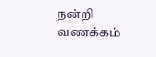நன்றி
வணக்கம்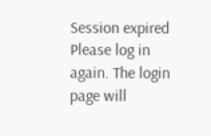Session expired
Please log in again. The login page will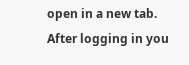open in a new tab. After logging in you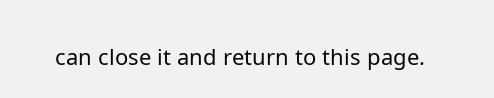can close it and return to this page.